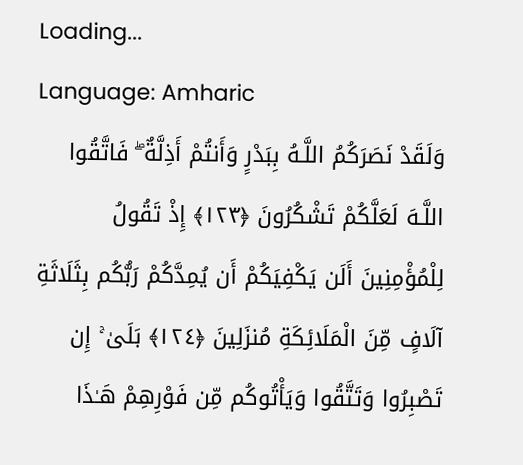Loading...
Language: Amharic
وَلَقَدْ نَصَرَكُمُ اللَّـهُ بِبَدْرٍ وَأَنتُمْ أَذِلَّةٌ ۖ فَاتَّقُوا اللَّـهَ لَعَلَّكُمْ تَشْكُرُونَ ﴿١٢٣﴾ إِذْ تَقُولُ لِلْمُؤْمِنِينَ أَلَن يَكْفِيَكُمْ أَن يُمِدَّكُمْ رَبُّكُم بِثَلَاثَةِ آلَافٍ مِّنَ الْمَلَائِكَةِ مُنزَلِينَ ﴿١٢٤﴾ بَلَىٰ ۚ إِن تَصْبِرُوا وَتَتَّقُوا وَيَأْتُوكُم مِّن فَوْرِهِمْ هَـٰذَا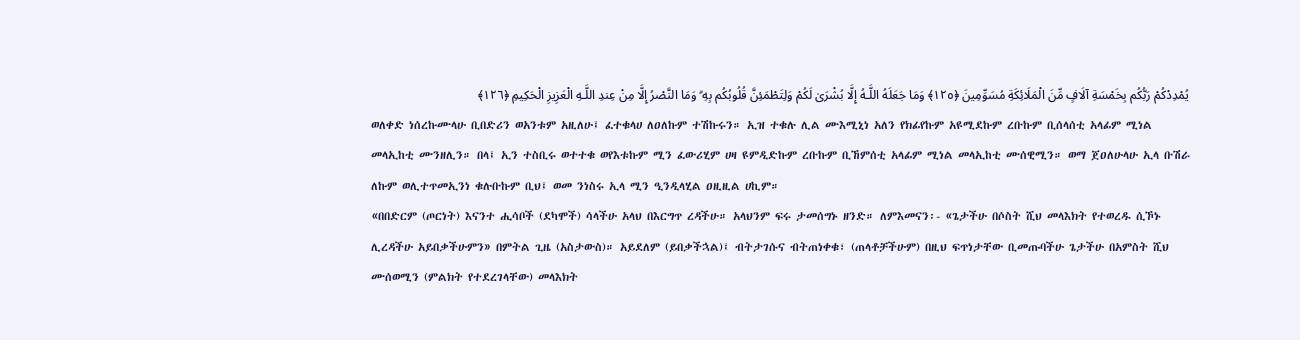يُمْدِدْكُمْ رَبُّكُم بِخَمْسَةِ آلَافٍ مِّنَ الْمَلَائِكَةِ مُسَوِّمِينَ ﴿١٢٥﴾ وَمَا جَعَلَهُ اللَّـهُ إِلَّا بُشْرَىٰ لَكُمْ وَلِتَطْمَئِنَّ قُلُوبُكُم بِهِ ۗ وَمَا النَّصْرُ إِلَّا مِنْ عِندِ اللَّـهِ الْعَزِيزِ الْحَكِيمِ ﴿١٢٦﴾
ወለቀድ ነሰረኩሙላሁ ቢበድሪን ወአንቱም አዚለሁ፤ ፈተቁላሀ ለዐለኩም ተሽኩሩን። ኢዝ ተቁሉ ሊል ሙእሚኒነ አለን የክፊየኩም አዩሚደኩም ረቡኩም ቢሰላሰቲ አላፊም ሚነል መላኢከቲ ሙንዘሊን። በላ፤ ኢን ተስቢሩ ወተተቁ ወየእቱኩም ሚን ፈውሪሂም ሀዛ ዩምዲድኩም ረቡኩም ቢኸምሰቲ አላፊም ሚነል መላኢከቲ ሙሰዊሚን። ወማ ጀዐለሁላሁ ኢላ ቡሽራ ለኩም ወሊተጥመኢንነ ቁሉቡኩም ቢህ፤ ወመ ንነስሩ ኢላ ሚን ዒንዲላሂል ዐዚዚል ሀኪም።
«በበድርም (ጦርነት) እናንተ ሒሳቦች (ደካሞች) ሳላችሁ አላህ በእርግጥ ረዳችሁ። አላህንም ፍሩ ታመሰግኑ ዘንድ። ለምእመናን፡- «ጌታችሁ በሶስት ሺህ መላእክት የተወረዱ ሲኾኑ ሊረዳችሁ አይበቃችሁምን» በምትል ጊዜ (አስታውስ)። አይደለም (ይበቃችኋል)፤ ብትታገሱና ብትጠነቀቁ፣ (ጠላቶቻችሁም) በዚህ ፍጥነታቸው ቢመጡባችሁ ጌታችሁ በአምስት ሺህ ሙሰወሚን (ምልክት የተደረገላቸው) መላእክት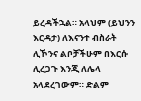ይረዳችኋል። አላህም (ይህንን እርዳታ) ለእናንተ ብስራት ሊኾንና ልቦቻችሁም በእርሱ ሊረጋጉ እንጂ ለሌላ አላደረገውም። ድልም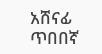አሸናፊ ጥበበኛ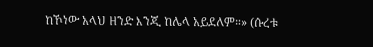ከኾነው አላህ ዘንድ እንጂ ከሌላ አይደለም።» (ሱረቱ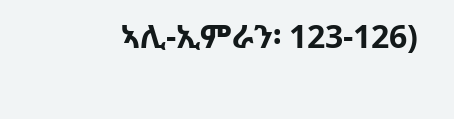ኣሊ-ኢምራን፡ 123-126)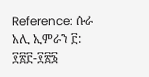Reference: ሱራ አሊ ኢምራን ፫: ፻፳፫-፻፳፮